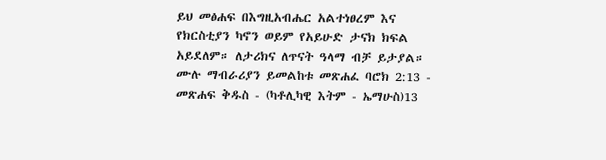ይህ መፅሐፍ በእግዚአብሔር አልተነፀረም እና የክርስቲያን ካኖን ወይም የአይሁድ ታናክ ክፍል አይደለም። ለታሪክና ለጥናት ዓላማ ብቻ ይታያል። ሙሉ ማብራሪያን ይመልከቱ መጽሐፈ ባሮክ 2:13 - መጽሐፍ ቅዱስ - (ካቶሊካዊ እትም - ኤማሁስ)13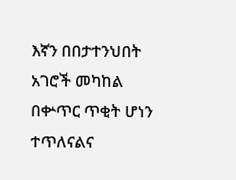እኛን በበታተንህበት አገሮች መካከል በቍጥር ጥቂት ሆነን ተጥለናልና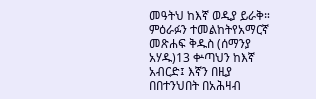መዓትህ ከእኛ ወዲያ ይራቅ። ምዕራፉን ተመልከትየአማርኛ መጽሐፍ ቅዱስ (ሰማንያ አሃዱ)13 ቍጣህን ከእኛ አብርድ፤ እኛን በዚያ በበተንህበት በአሕዛብ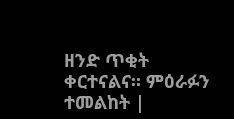ዘንድ ጥቂት ቀርተናልና። ምዕራፉን ተመልከት |